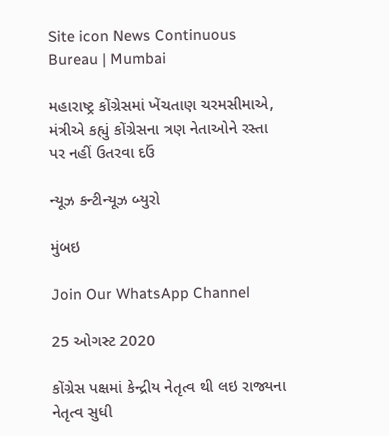Site icon News Continuous Bureau | Mumbai

મહારાષ્ટ્ર કોંગ્રેસમાં ખેંચતાણ ચરમસીમાએ, મંત્રીએ કહ્યું કોંગ્રેસના ત્રણ નેતાઓને રસ્તા પર નહીં ઉતરવા દઉં

ન્યૂઝ કન્ટીન્યૂઝ બ્યુરો

મુંબઇ

Join Our WhatsApp Channel

25 ઓગસ્ટ 2020

કોંગ્રેસ પક્ષમાં કેન્દ્રીય નેતૃત્વ થી લઇ રાજ્યના નેતૃત્વ સુધી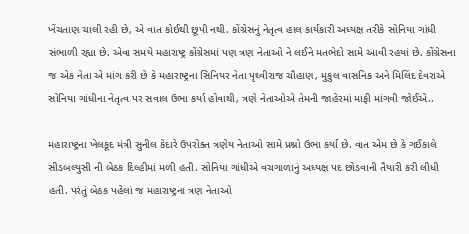ખેંચતાણ ચાલી રહી છે, એ વાત કોઈથી છૂપી નથી. કોંગ્રેસનું નેતૃત્વ હાલ કાર્યકારી અધ્યક્ષ તરીકે સોનિયા ગાંધી સંભાળી રહ્યા છે. એવા સમયે મહારાષ્ટ્ર કોંગ્રેસમાં પણ ત્રણ નેતાઓ ને લઈને મતભેદો સામે આવી રહયાં છે. કોંગ્રેસના જ એક નેતા એ માંગ કરી છે કે મહારાષ્ટ્રના સિનિયર નેતા પૃથ્વીરાજ ચૌહાણ, મુકુલ વાસનિક અને મિલિંદ દેવરાએ સોનિયા ગાંધીના નેતૃત્વ પર સવાલ ઉભા કર્યા હોવાથી, ત્રણે નેતાઓએ તેમની જાહેરમાં માફી માંગવી જોઈએ..

મહારાષ્ટ્રના ખેલકૂદ મંત્રી સુનીલ કેદારે ઉપરોક્ત ત્રણેય નેતાઓ સામે પ્રશ્નો ઉભા કર્યા છે. વાત એમ છે કે ગઈકાલે સીડબલ્યુસી ની બેઠક દિલ્હીમાં મળી હતી. સોનિયા ગાંધીએ વચગાળાનું અધ્યક્ષ પદ છોડવાની તૈયારી કરી લીધી હતી. પરંતું બેઠક પહેલાં જ મહારાષ્ટ્રના ત્રણ નેતાઓ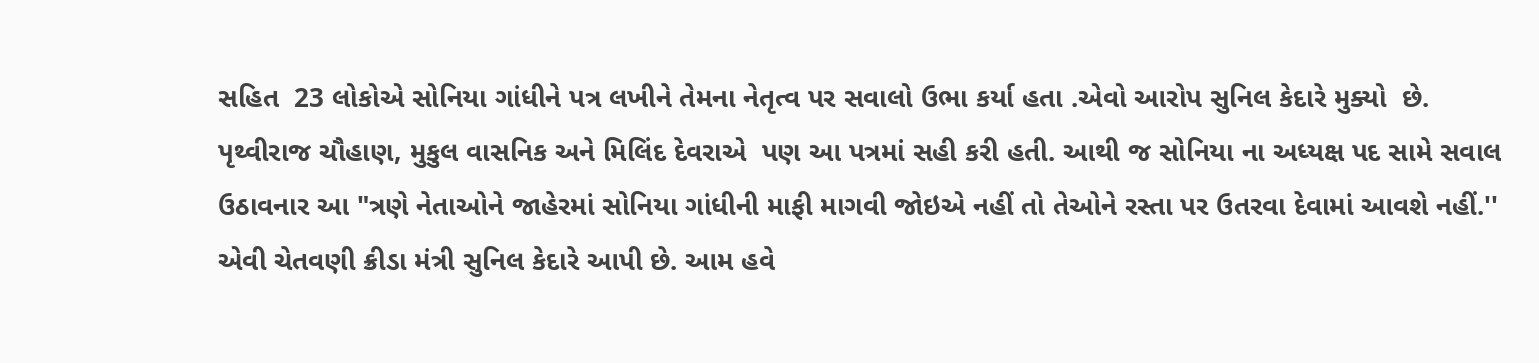સહિત  23 લોકોએ સોનિયા ગાંધીને પત્ર લખીને તેમના નેતૃત્વ પર સવાલો ઉભા કર્યા હતા .એવો આરોપ સુનિલ કેદારે મુક્યો  છે. પૃથ્વીરાજ ચૌહાણ, મુકુલ વાસનિક અને મિલિંદ દેવરાએ  પણ આ પત્રમાં સહી કરી હતી. આથી જ સોનિયા ના અધ્યક્ષ પદ સામે સવાલ ઉઠાવનાર આ "ત્રણે નેતાઓને જાહેરમાં સોનિયા ગાંધીની માફી માગવી જોઇએ નહીં તો તેઓને રસ્તા પર ઉતરવા દેવામાં આવશે નહીં.'' એવી ચેતવણી ક્રીડા મંત્રી સુનિલ કેદારે આપી છે. આમ હવે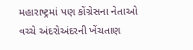મહારાષ્ટ્રમાં પણ કોંગ્રેસના નેતાઓ વચ્ચે અંદરોઅંદરની ખેંચતાણ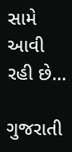સામે આવી રહી છે…

ગુજરાતી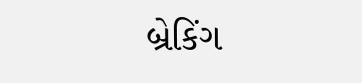બ્રેકિંગ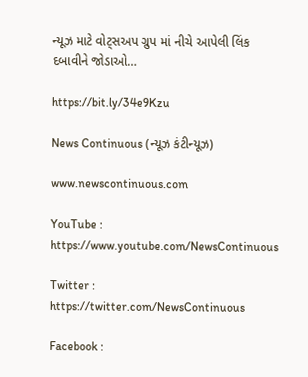ન્યૂઝ માટે વોટ્સઅપ ગ્રુપ માં નીચે આપેલી લિંક દબાવીને જોડાઓ…

https://bit.ly/34e9Kzu

News Continuous (ન્યૂઝ કંટીન્યૂઝ)

www.newscontinuous.com

YouTube : https://www.youtube.com/NewsContinuous

Twitter : https://twitter.com/NewsContinuous

Facebook :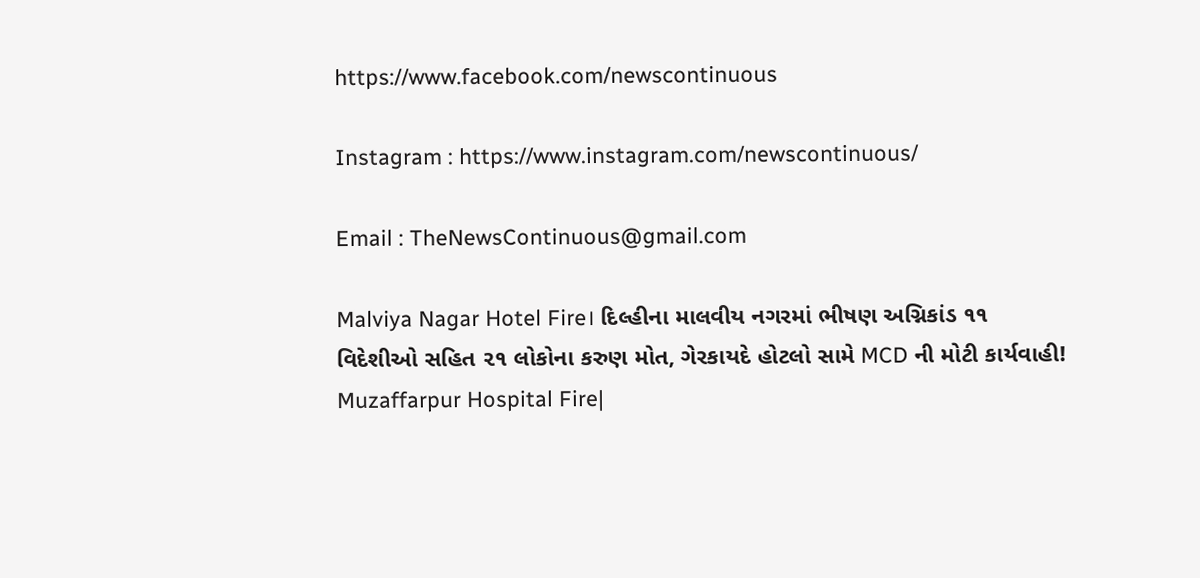https://www.facebook.com/newscontinuous

Instagram : https://www.instagram.com/newscontinuous/

Email : TheNewsContinuous@gmail.com

Malviya Nagar Hotel Fire। દિલ્હીના માલવીય નગરમાં ભીષણ અગ્નિકાંડ ૧૧ વિદેશીઓ સહિત ૨૧ લોકોના કરુણ મોત, ગેરકાયદે હોટલો સામે MCD ની મોટી કાર્યવાહી!
Muzaffarpur Hospital Fire|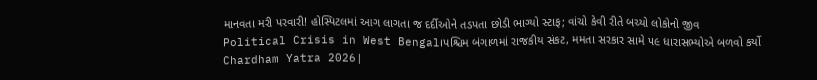માનવતા મરી પરવારી! હોસ્પિટલમાં આગ લાગતા જ દર્દીઓને તડપતા છોડી ભાગ્યો સ્ટાફ; વાંચો કેવી રીતે બચ્યો લોકોનો જીવ
Political Crisis in West Bengal।પશ્ચિમ બંગાળમાં રાજકીય સંકટ, મમતા સરકાર સામે ૫૯ ધારાસભ્યોએ બળવો કર્યો
Chardham Yatra 2026|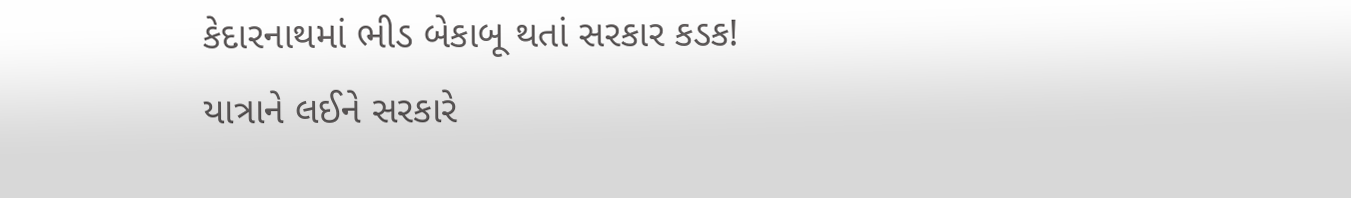કેદારનાથમાં ભીડ બેકાબૂ થતાં સરકાર કડક! યાત્રાને લઈને સરકારે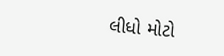લીધો મોટો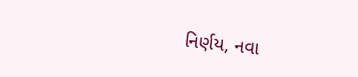નિર્ણય, નવા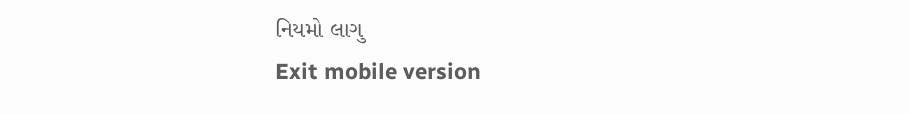નિયમો લાગુ
Exit mobile version